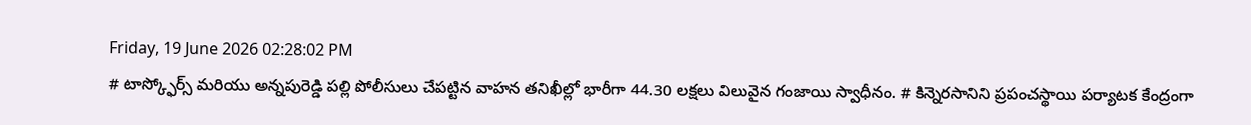Friday, 19 June 2026 02:28:02 PM
# టాస్క్ఫోర్స్ మరియు అన్నపురెడ్డి పల్లి పోలీసులు చేపట్టిన వాహన తనిఖీల్లో భారీగా 44.30 లక్షలు విలువైన గంజాయి స్వాధీనం. # కిన్నెరసానిని ప్రపంచస్థాయి పర్యాటక కేంద్రంగా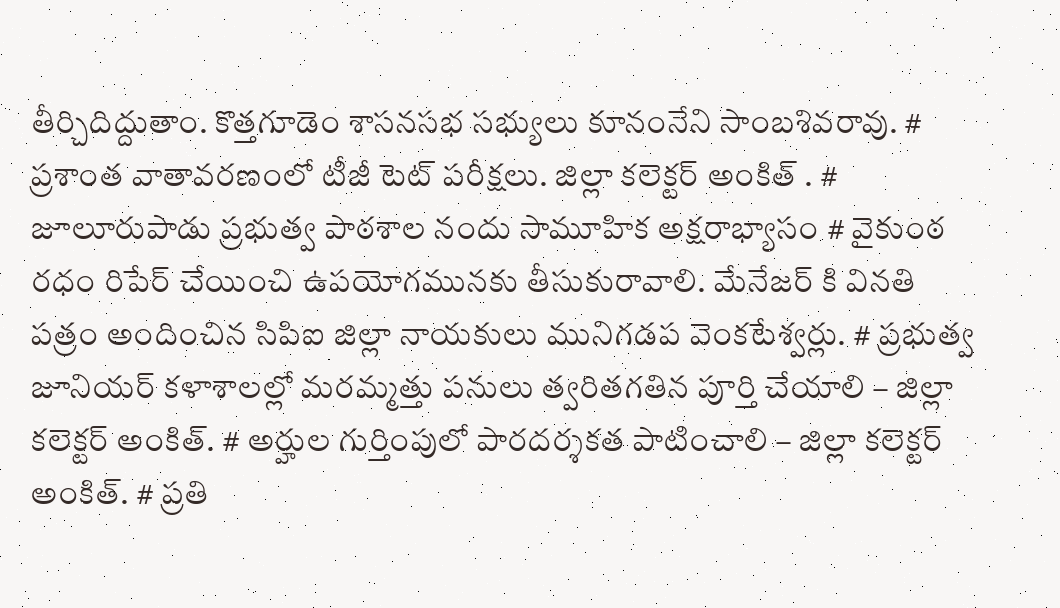తీర్చిదిద్దుతాం. కొత్తగూడెం శాసనసభ సభ్యులు కూనంనేని సాంబశివరావు. # ప్రశాంత వాతావరణంలో టీజీ టెట్ పరీక్షలు. జిల్లా కలెక్టర్ అంకిత్ . # జూలూరుపాడు ప్రభుత్వ పాఠశాల నందు సామూహిక అక్షరాభ్యాసం # వైకుంఠ రధం రిపేర్ చేయించి ఉపయోగమునకు తీసుకురావాలి. మేనేజర్ కి వినతి పత్రం అందించిన సిపిఐ జిల్లా నాయకులు మునిగడప వెంకటేశ్వర్లు. # ప్రభుత్వ జూనియర్ కళాశాలల్లో మరమ్మత్తు పనులు త్వరితగతిన పూర్తి చేయాలి – జిల్లా కలెక్టర్ అంకిత్. # అర్హుల గుర్తింపులో పారదర్శకత పాటించాలి – జిల్లా కలెక్టర్ అంకిత్. # ప్రతి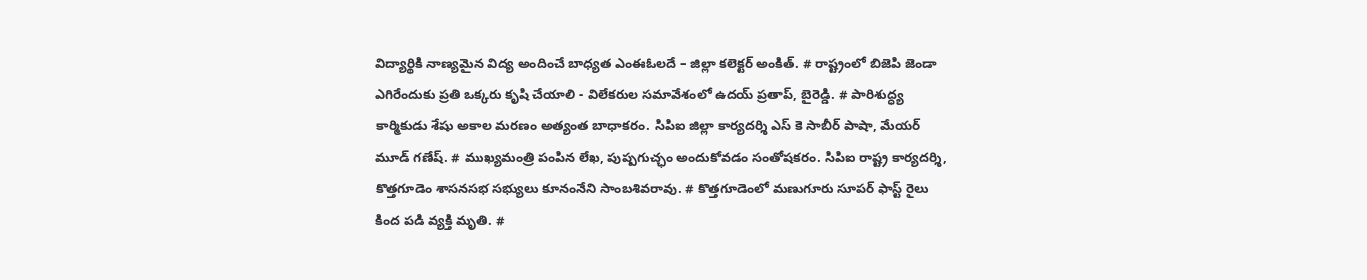విద్యార్థికి నాణ్యమైన విద్య అందించే బాధ్యత ఎంఈఓలదే – జిల్లా కలెక్టర్ అంకిత్. # రాష్ట్రంలో బిజెపి జెండా ఎగిరేందుకు ప్రతి ఒక్కరు కృషి చేయాలి - విలేకరుల సమావేశంలో ఉదయ్ ప్రతాప్, బైరెడ్డి. # పారిశుద్ధ్య కార్మికుడు శేషు అకాల మరణం అత్యంత బాధాకరం. సిపిఐ జిల్లా కార్యదర్శి ఎస్ కె సాబీర్ పాషా, మేయర్ మూడ్ గణేష్. # ముఖ్యమంత్రి పంపిన లేఖ, పుష్పగుచ్ఛం అందుకోవడం సంతోషకరం. సిపిఐ రాష్ట్ర కార్యదర్శి, కొత్తగూడెం శాసనసభ సభ్యులు కూనంనేని సాంబశివరావు. # కొత్తగూడెంలో మణుగూరు సూపర్ ఫాస్ట్ రైలు కింద పడి వ్యక్తి మృతి. #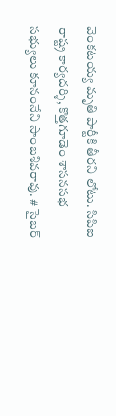వెంకటయ్య మృతి పార్టీకి తీరని లోటు. సిపిఐ రాష్ట్ర కార్యదర్శి, కొత్తగూడెం శాసనసభ సభ్యులు కూనంనేని సాంబశివరావు. # సైబర్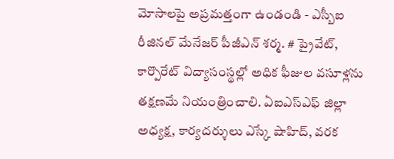మోసాలపై అప్రమత్తంగా ఉండండి - ఎస్బీఐ రీజినల్ మేనేజర్ పీజీఎన్ శర్మ. # ప్రైవేట్, కార్పొరేట్ విద్యాసంస్థల్లో అధిక ఫీజుల వసూళ్లను తక్షణమే నియంత్రించాలి. ఏఐఎస్ఎఫ్ జిల్లా అధ్యక్ష, కార్యదర్శులు ఎస్కే షాహిద్, వరక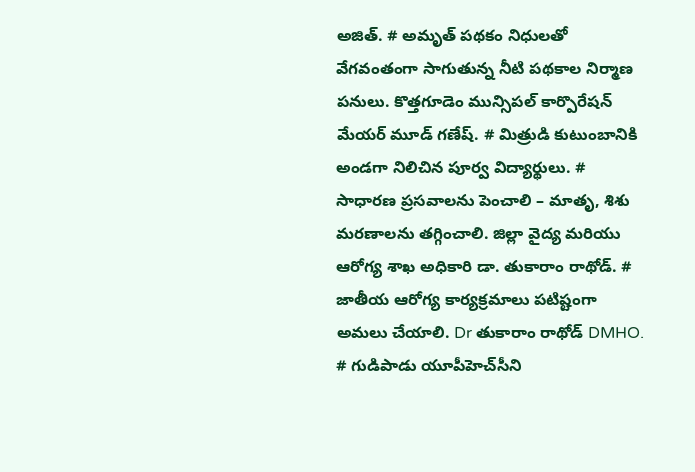అజిత్. # అమృత్ పథకం నిధులతో వేగవంతంగా సాగుతున్న నీటి పథకాల నిర్మాణ పనులు. కొత్తగూడెం మున్సిపల్ కార్పొరేషన్ మేయర్ మూడ్ గణేష్. # మిత్రుడి కుటుంబానికి అండగా నిలిచిన పూర్వ విద్యార్థులు. # సాధారణ ప్రసవాలను పెంచాలి – మాతృ, శిశు మరణాలను తగ్గించాలి. జిల్లా వైద్య మరియు ఆరోగ్య శాఖ అధికారి డా. తుకారాం రాథోడ్. # జాతీయ ఆరోగ్య కార్యక్రమాలు పటిష్టంగా అమలు చేయాలి. Dr తుకారాం రాథోడ్ DMHO. # గుడిపాడు యూపీహెచ్‌సీని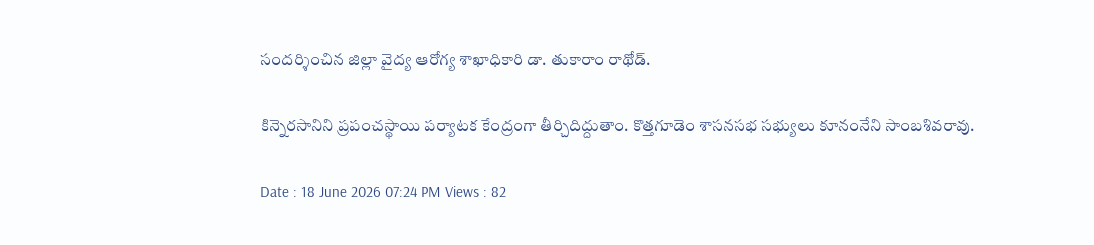సందర్శించిన జిల్లా వైద్య ఆరోగ్య శాఖాధికారి డా. తుకారాం రాథోడ్.

కిన్నెరసానిని ప్రపంచస్థాయి పర్యాటక కేంద్రంగా తీర్చిదిద్దుతాం. కొత్తగూడెం శాసనసభ సభ్యులు కూనంనేని సాంబశివరావు.

Date : 18 June 2026 07:24 PM Views : 82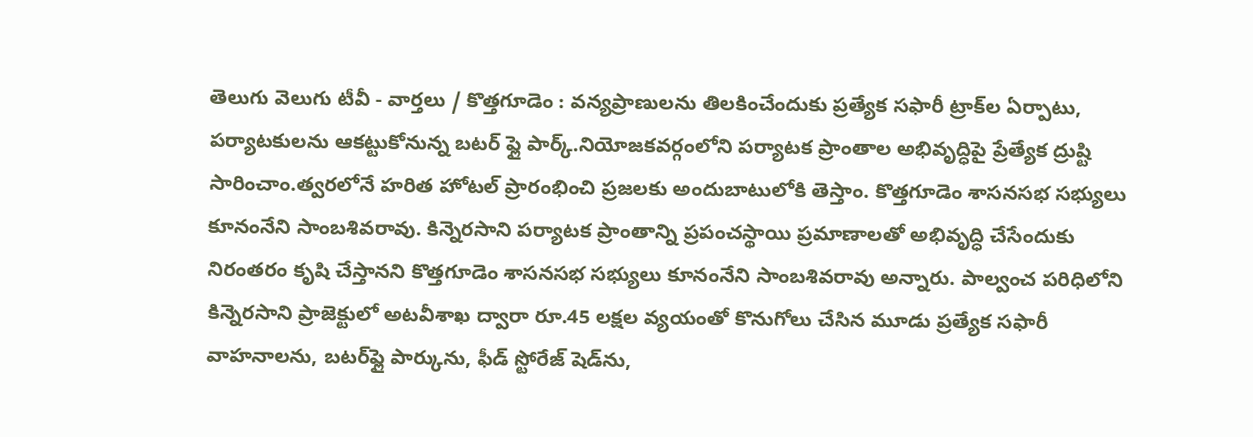తెలుగు వెలుగు టీవీ - వార్తలు / కొత్తగూడెం : వన్యప్రాణులను తిలకించేందుకు ప్రత్యేక సఫారీ ట్రాక్‌ల ఏర్పాటు, పర్యాటకులను ఆకట్టుకోనున్న బటర్ ఫ్లై పార్క్.నియోజకవర్గంలోని పర్యాటక ప్రాంతాల అభివృద్ధిపై ప్రేత్యేక ద్రుష్టి సారించాం.త్వరలోనే హరిత హోటల్ ప్రారంభించి ప్రజలకు అందుబాటులోకి తెస్తాం. కొత్తగూడెం శాసనసభ సభ్యులు కూనంనేని సాంబశివరావు. కిన్నెరసాని పర్యాటక ప్రాంతాన్ని ప్రపంచస్థాయి ప్రమాణాలతో అభివృద్ధి చేసేందుకు నిరంతరం కృషి చేస్తానని కొత్తగూడెం శాసనసభ సభ్యులు కూనంనేని సాంబశివరావు అన్నారు. పాల్వంచ పరిధిలోని కిన్నెరసాని ప్రాజెక్టులో అటవీశాఖ ద్వారా రూ.45 లక్షల వ్యయంతో కొనుగోలు చేసిన మూడు ప్రత్యేక సఫారీ వాహనాలను, బటర్‌ఫ్లై పార్కును, ఫీడ్ స్టోరేజ్ షెడ్‌ను,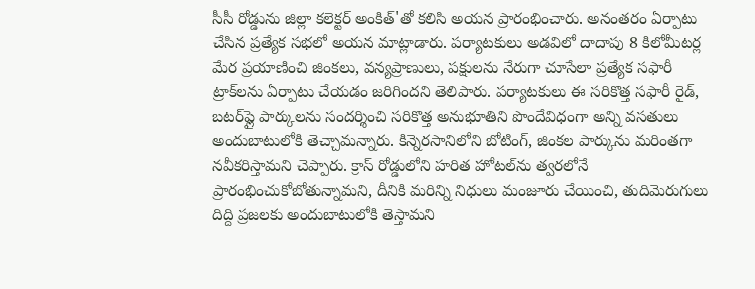సీసీ రోడ్డును జిల్లా కలెక్టర్ అంకిత్'తో కలిసి అయన ప్రారంభించారు. అనంతరం ఏర్పాటు చేసిన ప్రత్యేక సభలో అయన మాట్లాడారు. పర్యాటకులు అడవిలో దాదాపు 8 కిలోమీటర్ల మేర ప్రయాణించి జింకలు, వన్యప్రాణులు, పక్షులను నేరుగా చూసేలా ప్రత్యేక సఫారీ ట్రాక్‌లను ఏర్పాటు చేయడం జరిగిందని తెలిపారు. పర్యాటకులు ఈ సరికొత్త సఫారీ రైడ్, బటర్‌ఫ్లై పార్కులను సందర్శించి సరికొత్త అనుభూతిని పొందేవిధంగా అన్ని వసతులు అందుబాటులోకి తెచ్చామన్నారు. కిన్నెరసానిలోని బోటింగ్, జింకల పార్కును మరింతగా నవీకరిస్తామని చెప్పారు. క్రాస్ రోడ్డులోని హరిత హోటల్‌ను త్వరలోనే ప్రారంభించుకోబోతున్నామని, దీనికి మరిన్ని నిధులు మంజూరు చేయించి, తుదిమెరుగులు దిద్ది ప్రజలకు అందుబాటులోకి తెస్తామని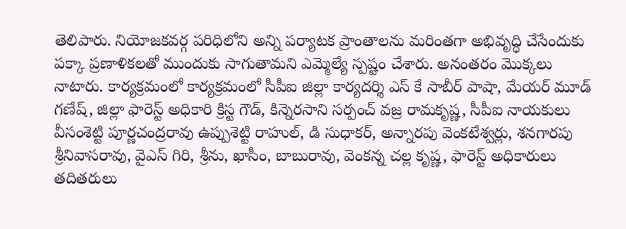తెలిపారు. నియోజకవర్గ పరిధిలోని అన్ని పర్యాటక ప్రాంతాలను మరింతగా అభివృద్ధి చేసేందుకు పక్కా ప్రణాళికలతో ముందుకు సాగుతామని ఎమ్మెల్యే స్పష్టం చేశారు. అనంతరం మొక్కలు నాటారు. కార్యక్రమంలో కార్యక్రమంలో సీపీఐ జిల్లా కార్యదర్శి ఎస్ కే సాబీర్ పాషా, మేయర్ మూడ్ గణేష్, జిల్లా ఫారెస్ట్ అధికారి క్రిస్ట గౌడ్, కిన్నెరసాని సర్పంచ్ వజ్ర రామకృష్ణ, సీపీఐ నాయకులు వీసంశెట్టి పూర్ణచంద్రరావు ఉప్పుశెట్టి రాహుల్, డి సుధాకర్, అన్నారపు వెంకటేశ్వర్లు, శనగారపు శ్రీనివాసరావు, వైఎస్ గిరి, శ్రీను, ఖాసీం, బాబురావు, వెంకన్న చల్ల కృష్ణ, ఫారెస్ట్ అధికారులు తదితరులు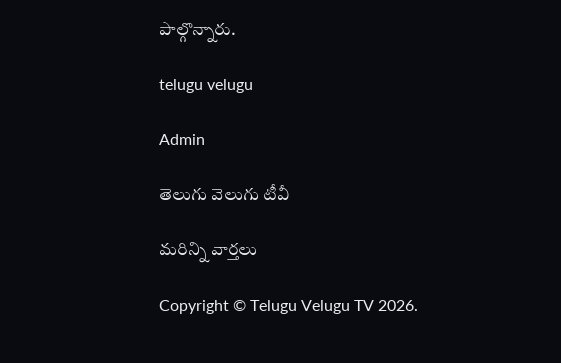పాల్గొన్నారు.

telugu velugu

Admin

తెలుగు వెలుగు టీవీ

మరిన్ని వార్తలు

Copyright © Telugu Velugu TV 2026.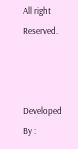All right Reserved.



Developed By :